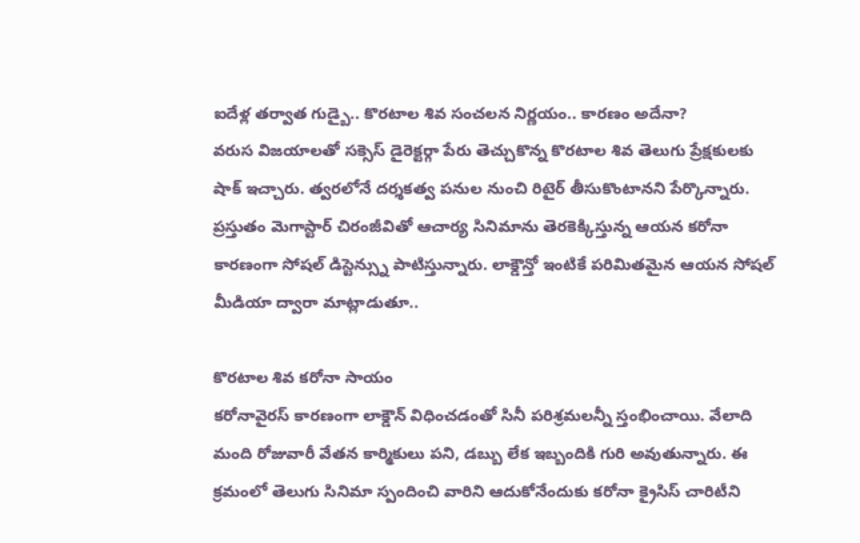ఐదేళ్ల తర్వాత గుడ్బై.. కొరటాల శివ సంచలన నిర్ణయం.. కారణం అదేనా?
వరుస విజయాలతో సక్సెస్ డైరెక్టర్గా పేరు తెచ్చుకొన్న కొరటాల శివ తెలుగు ప్రేక్షకులకు షాక్ ఇచ్చారు. త్వరలోనే దర్శకత్వ పనుల నుంచి రిటైర్ తీసుకొంటానని పేర్కొన్నారు. ప్రస్తుతం మెగాస్టార్ చిరంజీవితో ఆచార్య సినిమాను తెరకెక్కిస్తున్న ఆయన కరోనా కారణంగా సోషల్ డిస్టెన్స్ను పాటిస్తున్నారు. లాక్డౌన్తో ఇంటికే పరిమితమైన ఆయన సోషల్ మీడియా ద్వారా మాట్లాడుతూ..

కొరటాల శివ కరోనా సాయం
కరోనావైరస్ కారణంగా లాక్డౌన్ విధించడంతో సినీ పరిశ్రమలన్నీ స్తంభించాయి. వేలాది మంది రోజువారీ వేతన కార్మికులు పని, డబ్బు లేక ఇబ్బందికి గురి అవుతున్నారు. ఈ క్రమంలో తెలుగు సినిమా స్పందించి వారిని ఆదుకోనేందుకు కరోనా క్రైసిస్ చారిటీని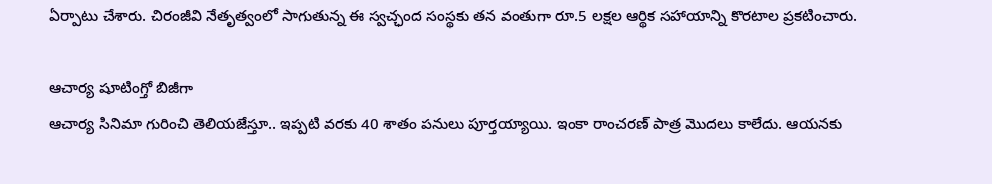ఏర్పాటు చేశారు. చిరంజీవి నేతృత్వంలో సాగుతున్న ఈ స్వచ్ఛంద సంస్థకు తన వంతుగా రూ.5 లక్షల ఆర్థిక సహాయాన్ని కొరటాల ప్రకటించారు.

ఆచార్య షూటింగ్తో బిజీగా
ఆచార్య సినిమా గురించి తెలియజేస్తూ.. ఇప్పటి వరకు 40 శాతం పనులు పూర్తయ్యాయి. ఇంకా రాంచరణ్ పాత్ర మొదలు కాలేదు. ఆయనకు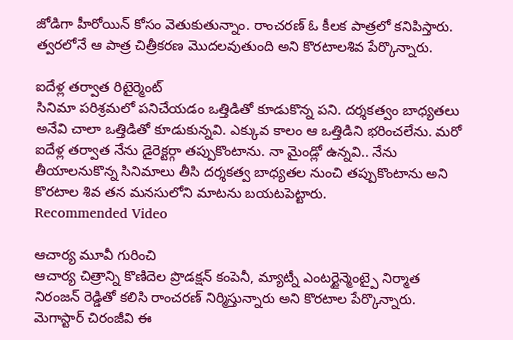జోడిగా హీరోయిన్ కోసం వెతుకుతున్నాం. రాంచరణ్ ఓ కీలక పాత్రలో కనిపిస్తారు. త్వరలోనే ఆ పాత్ర చిత్రీకరణ మొదలవుతుంది అని కొరటాలశివ పేర్కొన్నారు.

ఐదేళ్ల తర్వాత రిటైర్మెంట్
సినిమా పరిశ్రమలో పనిచేయడం ఒత్తిడితో కూడుకొన్న పని. దర్శకత్వం బాధ్యతలు అనేవి చాలా ఒత్తిడితో కూడుకున్నవి. ఎక్కువ కాలం ఆ ఒత్తిడిని భరించలేను. మరో ఐదేళ్ల తర్వాత నేను డైరెక్టర్గా తప్పుకొంటాను. నా మైండ్లో ఉన్నవి.. నేను తీయాలనుకొన్న సినిమాలు తీసి దర్శకత్వ బాధ్యతల నుంచి తప్పుకొంటాను అని కొరటాల శివ తన మనసులోని మాటను బయటపెట్టారు.
Recommended Video

ఆచార్య మూవీ గురించి
ఆచార్య చిత్రాన్ని కొణిదెల ప్రొడక్షన్ కంపెనీ, మ్యాట్నీ ఎంటర్టైన్మెంట్పై నిర్మాత నిరంజన్ రెడ్డితో కలిసి రాంచరణ్ నిర్మిస్తున్నారు అని కొరటాల పేర్కొన్నారు. మెగాస్టార్ చిరంజీవి ఈ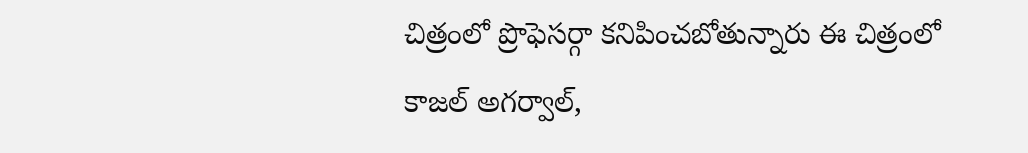చిత్రంలో ప్రొఫెసర్గా కనిపించబోతున్నారు ఈ చిత్రంలో కాజల్ అగర్వాల్,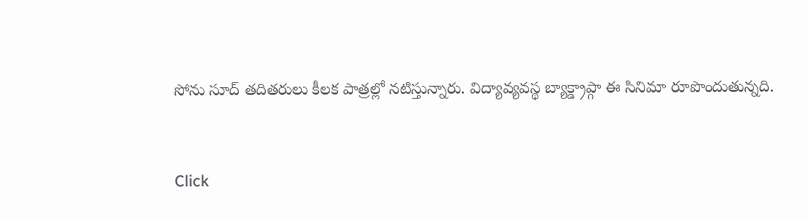సోను సూద్ తదితరులు కీలక పాత్రల్లో నటిస్తున్నారు. విద్యావ్యవస్థ బ్యాక్డ్రాప్గా ఈ సినిమా రూపొందుతున్నది.


Click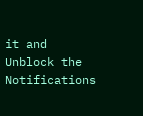it and Unblock the Notifications